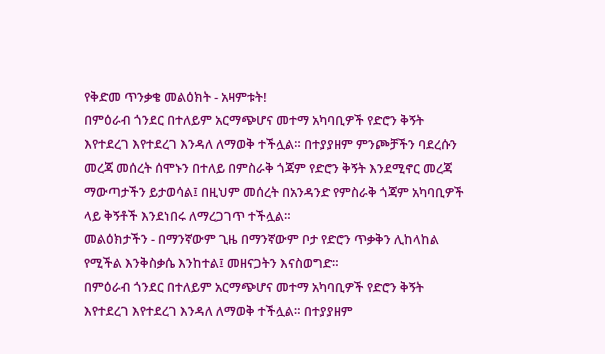የቅድመ ጥንቃቄ መልዕክት - አዛምቱት!
በምዕራብ ጎንደር በተለይም አርማጭሆና መተማ አካባቢዎች የድሮን ቅኝት እየተደረገ እየተደረገ እንዳለ ለማወቅ ተችሏል። በተያያዘም ምንጮቻችን ባደረሱን መረጃ መሰረት ሰሞኑን በተለይ በምስራቅ ጎጃም የድሮን ቅኝት እንደሚኖር መረጃ ማውጣታችን ይታወሳል፤ በዚህም መሰረት በአንዳንድ የምስራቅ ጎጃም አካባቢዎች ላይ ቅኝቶች እንደነበሩ ለማረጋገጥ ተችሏል።
መልዕክታችን - በማንኛውም ጊዜ በማንኛውም ቦታ የድሮን ጥቃቅን ሊከላከል የሚችል እንቅስቃሴ እንከተል፤ መዘናጋትን እናስወግድ።
በምዕራብ ጎንደር በተለይም አርማጭሆና መተማ አካባቢዎች የድሮን ቅኝት እየተደረገ እየተደረገ እንዳለ ለማወቅ ተችሏል። በተያያዘም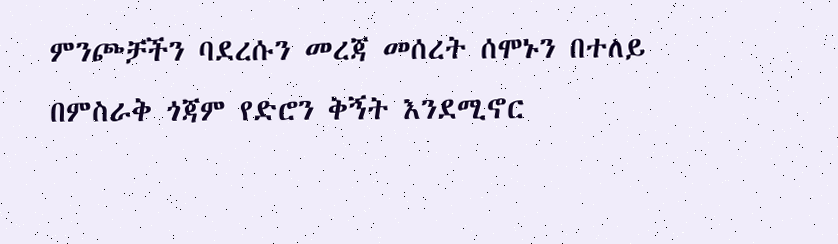ምንጮቻችን ባደረሱን መረጃ መሰረት ሰሞኑን በተለይ በምስራቅ ጎጃም የድሮን ቅኝት እንደሚኖር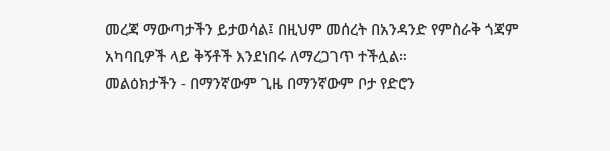መረጃ ማውጣታችን ይታወሳል፤ በዚህም መሰረት በአንዳንድ የምስራቅ ጎጃም አካባቢዎች ላይ ቅኝቶች እንደነበሩ ለማረጋገጥ ተችሏል።
መልዕክታችን - በማንኛውም ጊዜ በማንኛውም ቦታ የድሮን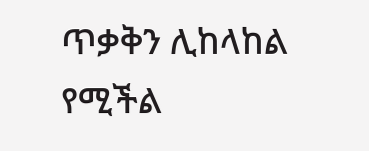ጥቃቅን ሊከላከል የሚችል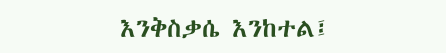እንቅስቃሴ እንከተል፤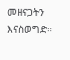መዘናጋትን እናስወግድ።